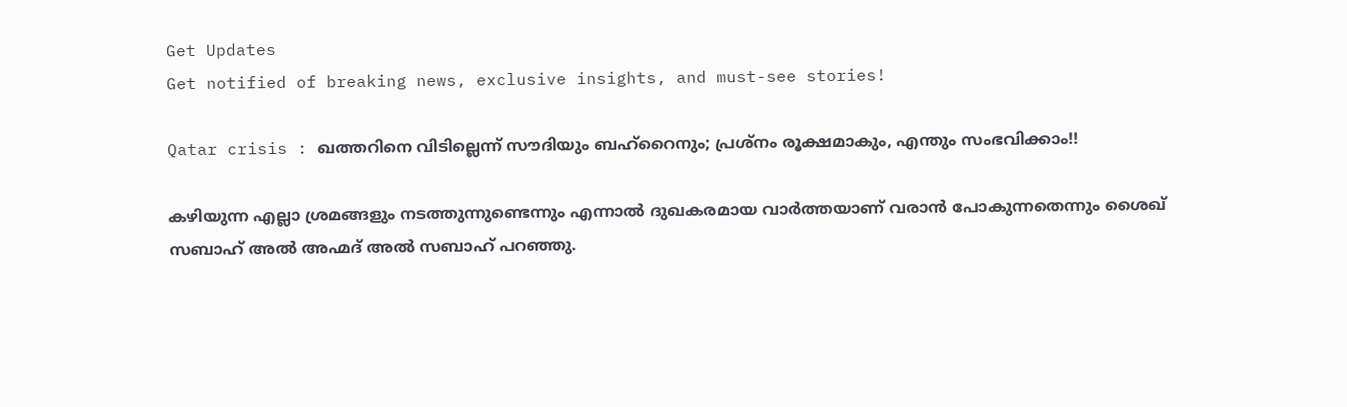Get Updates
Get notified of breaking news, exclusive insights, and must-see stories!

Qatar crisis : ഖത്തറിനെ വിടില്ലെന്ന് സൗദിയും ബഹ്‌റൈനും; പ്രശ്‌നം രൂക്ഷമാകും, എന്തും സംഭവിക്കാം!!

കഴിയുന്ന എല്ലാ ശ്രമങ്ങളും നടത്തുന്നുണ്ടെന്നും എന്നാല്‍ ദുഖകരമായ വാര്‍ത്തയാണ് വരാന്‍ പോകുന്നതെന്നും ശൈഖ് സബാഹ് അല്‍ അഹ്മദ് അല്‍ സബാഹ് പറഞ്ഞു.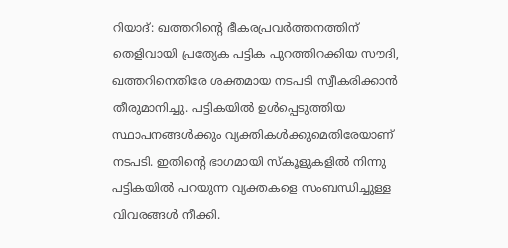റിയാദ്: ഖത്തറിന്റെ ഭീകരപ്രവര്‍ത്തനത്തിന് തെളിവായി പ്രത്യേക പട്ടിക പുറത്തിറക്കിയ സൗദി, ഖത്തറിനെതിരേ ശക്തമായ നടപടി സ്വീകരിക്കാന്‍ തീരുമാനിച്ചു. പട്ടികയില്‍ ഉള്‍പ്പെടുത്തിയ സ്ഥാപനങ്ങള്‍ക്കും വ്യക്തികള്‍ക്കുമെതിരേയാണ് നടപടി. ഇതിന്റെ ഭാഗമായി സ്‌കൂളുകളില്‍ നിന്നു പട്ടികയില്‍ പറയുന്ന വ്യക്തകളെ സംബന്ധിച്ചുള്ള വിവരങ്ങള്‍ നീക്കി.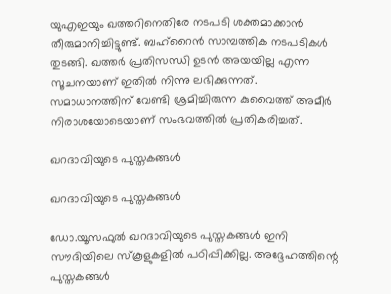യുഎഇയും ഖത്തറിനെതിരേ നടപടി ശക്തമാക്കാന്‍ തീരുമാനിച്ചിട്ടുണ്ട്. ബഹ്‌റൈന്‍ സാമ്പത്തിക നടപടികള്‍ തുടങ്ങി. ഖത്തര്‍ പ്രതിസന്ധി ഉടന്‍ അയയില്ല എന്ന സൂചനയാണ് ഇതില്‍ നിന്നു ലഭിക്കുന്നത്. സമാധാനത്തിന് വേണ്ടി ശ്രമിച്ചിരുന്ന കുവൈത്ത് അമീര്‍ നിരാശയോടെയാണ് സംഭവത്തില്‍ പ്രതികരിച്ചത്.

ഖറദാവിയുടെ പുസ്തകങ്ങള്‍

ഖറദാവിയുടെ പുസ്തകങ്ങള്‍

ഡോ.യൂസഫുല്‍ ഖറദാവിയുടെ പുസ്തകങ്ങള്‍ ഇനി സൗദിയിലെ സ്‌കൂളുകളില്‍ പഠിപ്പിക്കില്ല. അദ്ദേഹത്തിന്റെ പുസ്തകങ്ങള്‍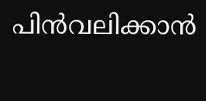പിന്‍വലിക്കാന്‍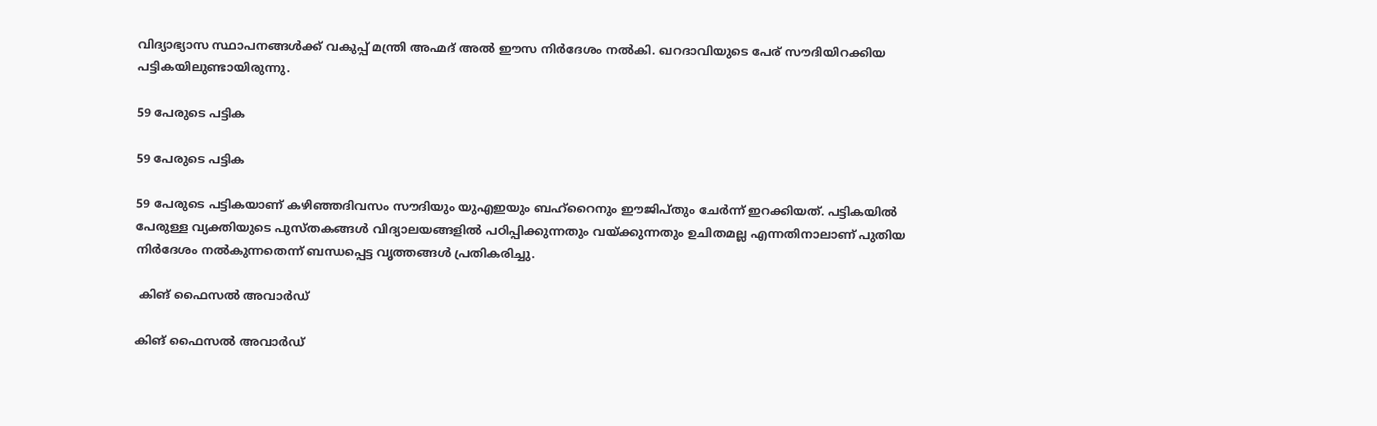വിദ്യാഭ്യാസ സ്ഥാപനങ്ങള്‍ക്ക് വകുപ്പ് മന്ത്രി അഹ്മദ് അല്‍ ഈസ നിര്‍ദേശം നല്‍കി. ഖറദാവിയുടെ പേര് സൗദിയിറക്കിയ പട്ടികയിലുണ്ടായിരുന്നു.

59 പേരുടെ പട്ടിക

59 പേരുടെ പട്ടിക

59 പേരുടെ പട്ടികയാണ് കഴിഞ്ഞദിവസം സൗദിയും യുഎഇയും ബഹ്‌റൈനും ഈജിപ്തും ചേര്‍ന്ന് ഇറക്കിയത്. പട്ടികയില്‍ പേരുള്ള വ്യക്തിയുടെ പുസ്തകങ്ങള്‍ വിദ്യാലയങ്ങളില്‍ പഠിപ്പിക്കുന്നതും വയ്ക്കുന്നതും ഉചിതമല്ല എന്നതിനാലാണ് പുതിയ നിര്‍ദേശം നല്‍കുന്നതെന്ന് ബന്ധപ്പെട്ട വൃത്തങ്ങള്‍ പ്രതികരിച്ചു.

 കിങ് ഫൈസല്‍ അവാര്‍ഡ്

കിങ് ഫൈസല്‍ അവാര്‍ഡ്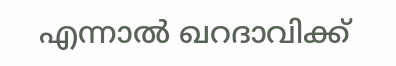എന്നാല്‍ ഖറദാവിക്ക്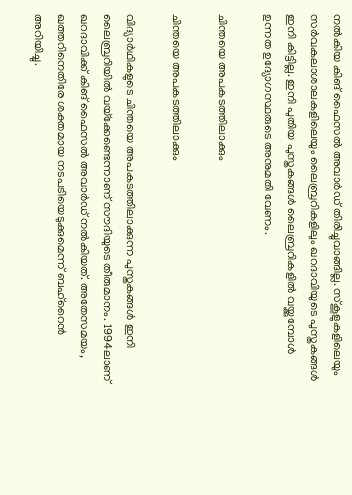നല്‍കിയ കിങ് ഫൈസല്‍ അവാര്‍ഡ് തിരിച്ചുവാങ്ങില്ല. സ്‌കൂളുകളിലെയും സര്‍വകലാശാലകളിലെയും ലൈബ്രറികളിലും ഖറദാവിയുടെ പുസ്തകങ്ങള്‍ ഇനി കിട്ടില്ല. ഇനി പുതിയ പുസ്തകങ്ങള്‍ ലൈബ്രറികളില്‍ വയ്ക്കുമ്പോള്‍ ഉന്നത ഉദ്യോഗസ്ഥരുടെ അനുമതി വേണം.

ചിന്തയെ അപകടത്തിലാക്കും

ചിന്തയെ അപകടത്തിലാക്കും

വിദ്യാര്‍ഥികളുടെ ചിന്തയെ അപകടത്തിലാക്കുന്ന പുസ്തകങ്ങള്‍ ഇനി ലൈബ്രറിയില്‍ വയ്‌ക്കേണ്ടെന്നാണ് സൗദിയുടെ തീരുമാനം. 1994ലാണ് ഖറദാവിക്ക് കിങ് ഫൈസല്‍ അവാര്‍ഡ് നല്‍കിയത്. അതേസമയം, ഖത്തറിനെതിരേ ശക്തമായ നടപടിയെടുക്കുമെന്ന് ബഹ്‌റൈന്‍ അറിയിച്ചു.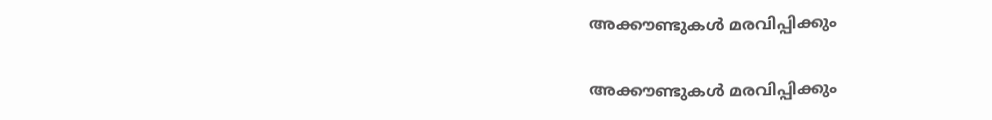അക്കൗണ്ടുകള്‍ മരവിപ്പിക്കും

അക്കൗണ്ടുകള്‍ മരവിപ്പിക്കും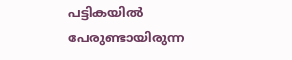പട്ടികയില്‍ പേരുണ്ടായിരുന്ന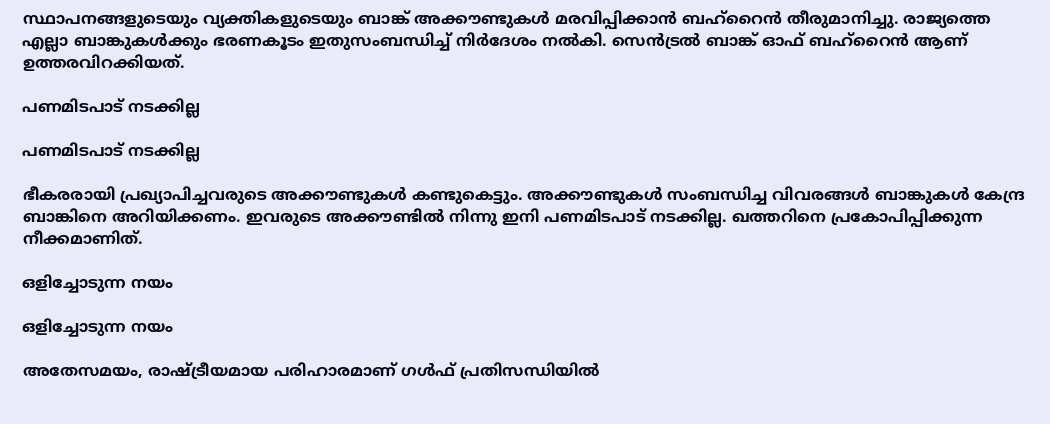സ്ഥാപനങ്ങളുടെയും വ്യക്തികളുടെയും ബാങ്ക് അക്കൗണ്ടുകള്‍ മരവിപ്പിക്കാന്‍ ബഹ്‌റൈന്‍ തീരുമാനിച്ചു. രാജ്യത്തെ എല്ലാ ബാങ്കുകള്‍ക്കും ഭരണകൂടം ഇതുസംബന്ധിച്ച് നിര്‍ദേശം നല്‍കി. സെന്‍ട്രല്‍ ബാങ്ക് ഓഫ് ബഹ്‌റൈന്‍ ആണ് ഉത്തരവിറക്കിയത്.

പണമിടപാട് നടക്കില്ല

പണമിടപാട് നടക്കില്ല

ഭീകരരായി പ്രഖ്യാപിച്ചവരുടെ അക്കൗണ്ടുകള്‍ കണ്ടുകെട്ടും. അക്കൗണ്ടുകള്‍ സംബന്ധിച്ച വിവരങ്ങള്‍ ബാങ്കുകള്‍ കേന്ദ്ര ബാങ്കിനെ അറിയിക്കണം. ഇവരുടെ അക്കൗണ്ടില്‍ നിന്നു ഇനി പണമിടപാട് നടക്കില്ല. ഖത്തറിനെ പ്രകോപിപ്പിക്കുന്ന നീക്കമാണിത്.

ഒളിച്ചോടുന്ന നയം

ഒളിച്ചോടുന്ന നയം

അതേസമയം, രാഷ്ട്രീയമായ പരിഹാരമാണ് ഗള്‍ഫ് പ്രതിസന്ധിയില്‍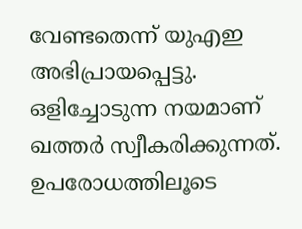വേണ്ടതെന്ന് യുഎഇ അഭിപ്രായപ്പെട്ടു. ഒളിച്ചോടുന്ന നയമാണ് ഖത്തര്‍ സ്വീകരിക്കുന്നത്. ഉപരോധത്തിലൂടെ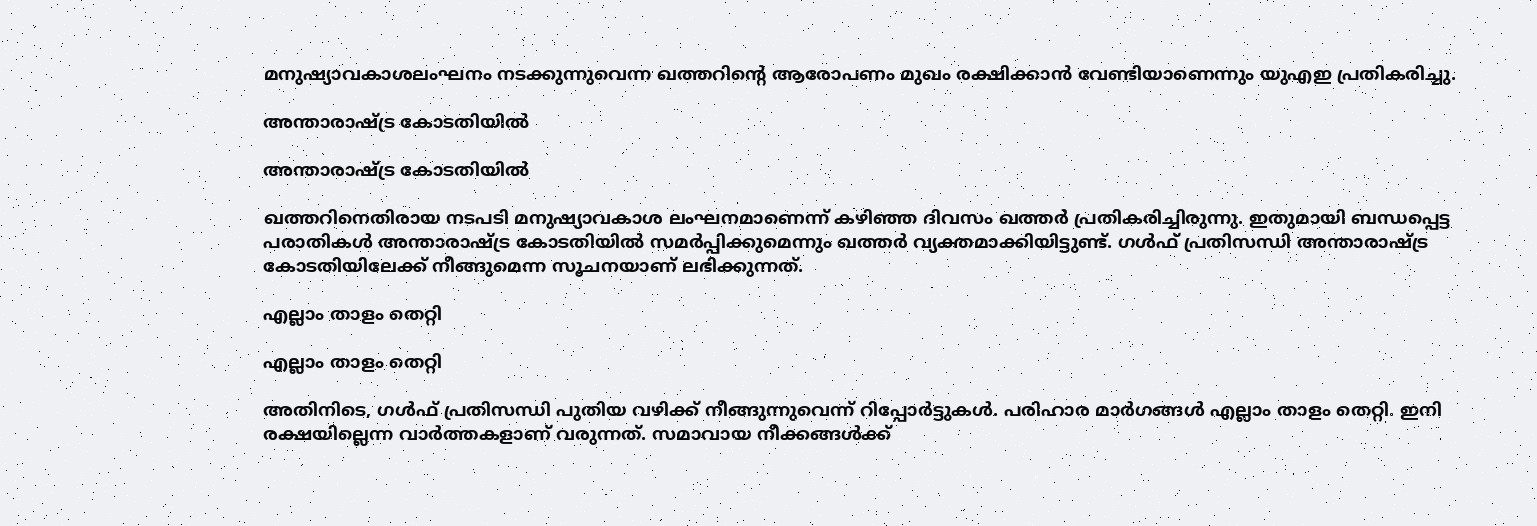മനുഷ്യാവകാശലംഘനം നടക്കുന്നുവെന്ന ഖത്തറിന്റെ ആരോപണം മുഖം രക്ഷിക്കാന്‍ വേണ്ടിയാണെന്നും യുഎഇ പ്രതികരിച്ചു.

അന്താരാഷ്ട്ര കോടതിയില്‍

അന്താരാഷ്ട്ര കോടതിയില്‍

ഖത്തറിനെതിരായ നടപടി മനുഷ്യാവകാശ ലംഘനമാണെന്ന് കഴിഞ്ഞ ദിവസം ഖത്തര്‍ പ്രതികരിച്ചിരുന്നു. ഇതുമായി ബന്ധപ്പെട്ട പരാതികള്‍ അന്താരാഷ്ട്ര കോടതിയില്‍ സമര്‍പ്പിക്കുമെന്നും ഖത്തര്‍ വ്യക്തമാക്കിയിട്ടുണ്ട്. ഗള്‍ഫ് പ്രതിസന്ധി അന്താരാഷ്ട്ര കോടതിയിലേക്ക് നീങ്ങുമെന്ന സൂചനയാണ് ലഭിക്കുന്നത്.

എല്ലാം താളം തെറ്റി

എല്ലാം താളം തെറ്റി

അതിനിടെ, ഗള്‍ഫ് പ്രതിസന്ധി പുതിയ വഴിക്ക് നീങ്ങുന്നുവെന്ന് റിപ്പോര്‍ട്ടുകള്‍. പരിഹാര മാര്‍ഗങ്ങള്‍ എല്ലാം താളം തെറ്റി. ഇനി രക്ഷയില്ലെന്ന വാര്‍ത്തകളാണ് വരുന്നത്. സമാവായ നീക്കങ്ങള്‍ക്ക്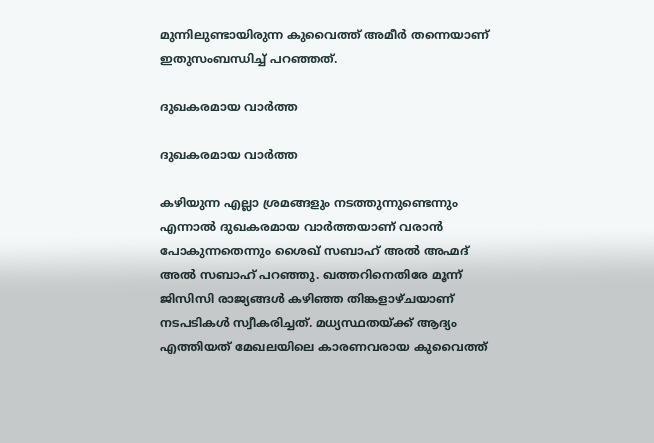മുന്നിലുണ്ടായിരുന്ന കുവൈത്ത് അമീര്‍ തന്നെയാണ് ഇതുസംബന്ധിച്ച് പറഞ്ഞത്.

ദുഖകരമായ വാര്‍ത്ത

ദുഖകരമായ വാര്‍ത്ത

കഴിയുന്ന എല്ലാ ശ്രമങ്ങളും നടത്തുന്നുണ്ടെന്നും എന്നാല്‍ ദുഖകരമായ വാര്‍ത്തയാണ് വരാന്‍ പോകുന്നതെന്നും ശൈഖ് സബാഹ് അല്‍ അഹ്മദ് അല്‍ സബാഹ് പറഞ്ഞു. ഖത്തറിനെതിരേ മൂന്ന് ജിസിസി രാജ്യങ്ങള്‍ കഴിഞ്ഞ തിങ്കളാഴ്ചയാണ് നടപടികള്‍ സ്വീകരിച്ചത്. മധ്യസ്ഥതയ്ക്ക് ആദ്യം എത്തിയത് മേഖലയിലെ കാരണവരായ കുവൈത്ത്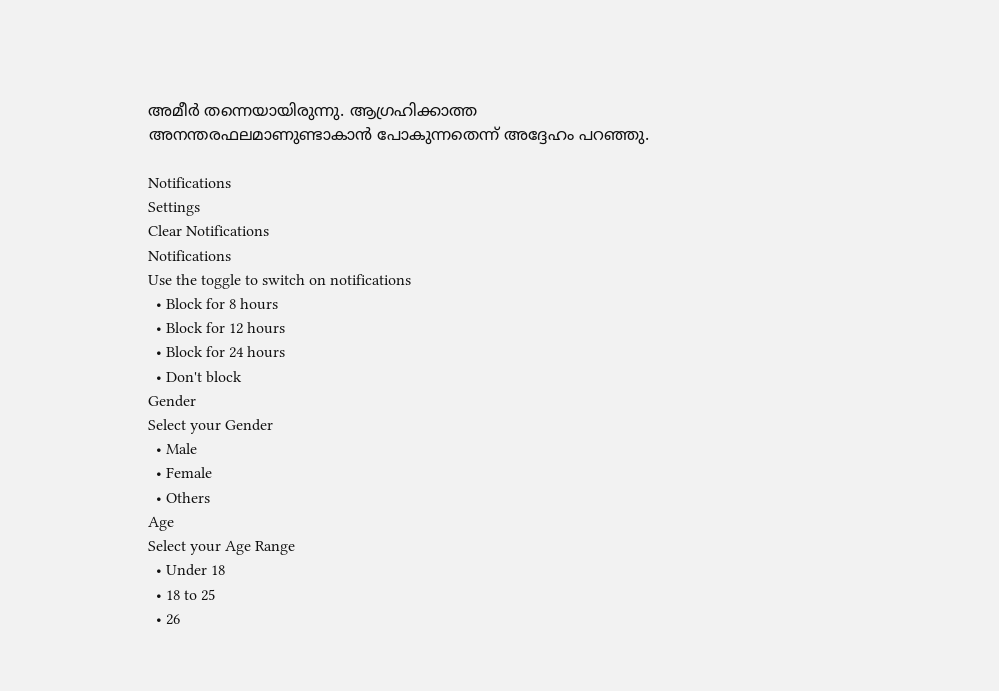അമീര്‍ തന്നെയായിരുന്നു. ആഗ്രഹിക്കാത്ത അനന്തരഫലമാണുണ്ടാകാന്‍ പോകുന്നതെന്ന് അദ്ദേഹം പറഞ്ഞു.

Notifications
Settings
Clear Notifications
Notifications
Use the toggle to switch on notifications
  • Block for 8 hours
  • Block for 12 hours
  • Block for 24 hours
  • Don't block
Gender
Select your Gender
  • Male
  • Female
  • Others
Age
Select your Age Range
  • Under 18
  • 18 to 25
  • 26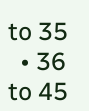to 35
  • 36 to 45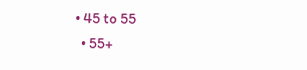• 45 to 55
  • 55+